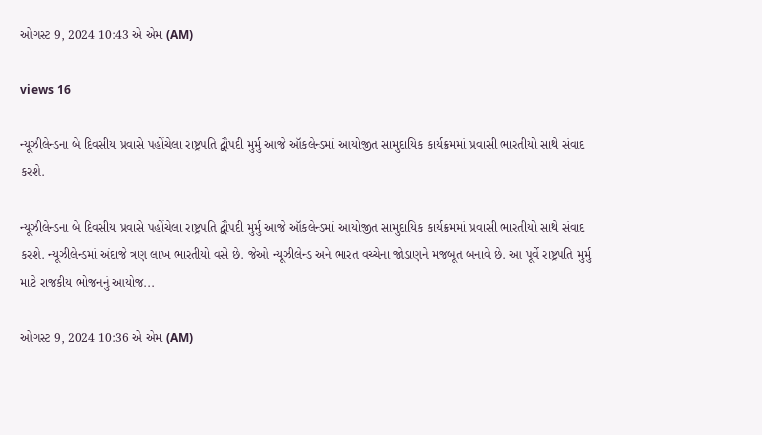ઓગસ્ટ 9, 2024 10:43 એ એમ (AM)

views 16

ન્યૂઝીલેન્ડના બે દિવસીય પ્રવાસે પહોંચેલા રાષ્ટ્રપતિ દ્વૌપદી મુર્મુ આજે ઑકલેન્ડમાં આયોજીત સામુદાયિક કાર્યક્રમમાં પ્રવાસી ભારતીયો સાથે સંવાદ કરશે.

ન્યૂઝીલેન્ડના બે દિવસીય પ્રવાસે પહોંચેલા રાષ્ટ્રપતિ દ્વૌપદી મુર્મુ આજે ઑકલેન્ડમાં આયોજીત સામુદાયિક કાર્યક્રમમાં પ્રવાસી ભારતીયો સાથે સંવાદ કરશે. ન્યૂઝીલેન્ડમાં અંદાજે ત્રણ લાખ ભારતીયો વસે છે. જેઓ ન્યૂઝીલેન્ડ અને ભારત વચ્ચેના જોડાણને મજબૂત બનાવે છે. આ પૂર્વે રાષ્ટ્રપતિ મુર્મુ માટે રાજકીય ભોજનનું આયોજ...

ઓગસ્ટ 9, 2024 10:36 એ એમ (AM)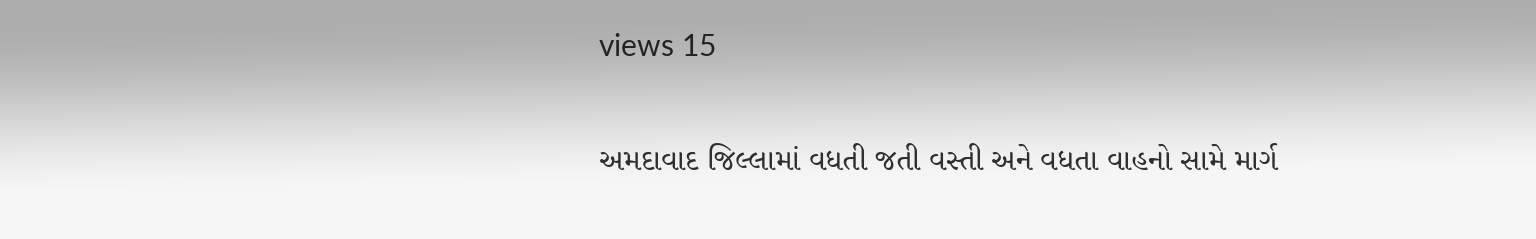views 15

અમદાવાદ જિલ્લામાં વધતી જતી વસ્તી અને વધતા વાહનો સામે માર્ગ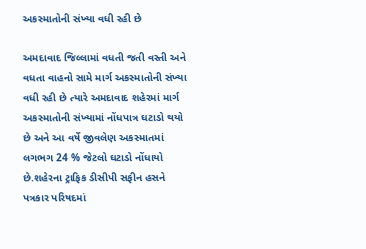અકસ્માતોની સંખ્યા વધી રહી છે

અમદાવાદ જિલ્લામાં વધતી જતી વસ્તી અને વધતા વાહનો સામે માર્ગ અકસ્માતોની સંખ્યા વધી રહી છે ત્યારે અમદાવાદ શહેરમાં માર્ગ અકસ્માતોની સંખ્યામાં નોંધપાત્ર ઘટાડો થયો છે અને આ વર્ષે જીવલેણ અકસ્માતમાં લગભગ 24 % જેટલો ઘટાડો નોંધાયો છે.શહેરના ટ્રાફિક ડીસીપી સફીન હસને પત્રકાર પરિષદમાં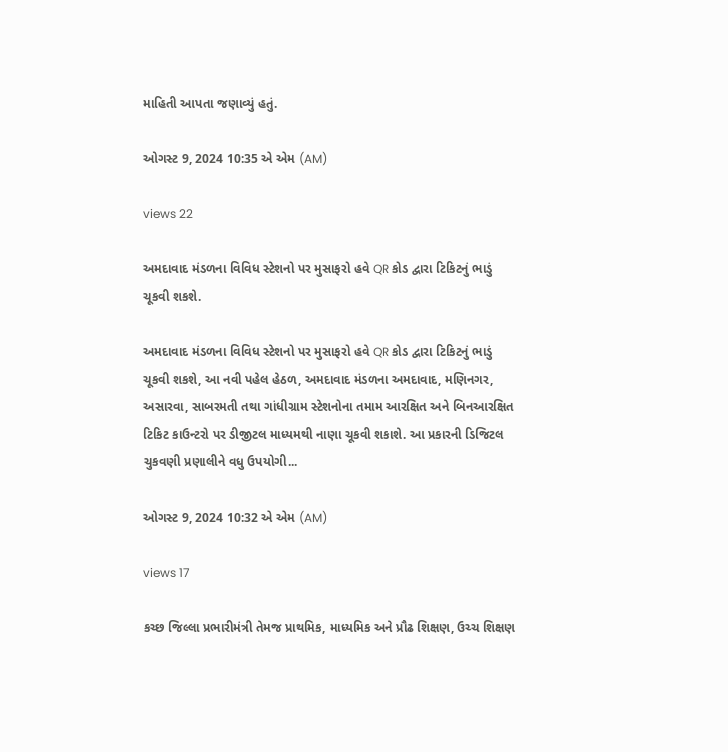માહિતી આપતા જણાવ્યું હતું.

ઓગસ્ટ 9, 2024 10:35 એ એમ (AM)

views 22

અમદાવાદ મંડળના વિવિધ સ્ટેશનો પર મુસાફરો હવે QR કોડ દ્વારા ટિકિટનું ભાડું ચૂકવી શકશે.

અમદાવાદ મંડળના વિવિધ સ્ટેશનો પર મુસાફરો હવે QR કોડ દ્વારા ટિકિટનું ભાડું ચૂકવી શકશે, આ નવી પહેલ હેઠળ, અમદાવાદ મંડળના અમદાવાદ, મણિનગર, અસારવા, સાબરમતી તથા ગાંધીગ્રામ સ્ટેશનોના તમામ આરક્ષિત અને બિનઆરક્ષિત ટિકિટ કાઉન્ટરો પર ડીજીટલ માધ્યમથી નાણા ચૂકવી શકાશે. આ પ્રકારની ડિજિટલ ચુકવણી પ્રણાલીને વધુ ઉપયોગી...

ઓગસ્ટ 9, 2024 10:32 એ એમ (AM)

views 17

કચ્છ જિલ્લા પ્રભારીમંત્રી તેમજ પ્રાથમિક, માધ્યમિક અને પ્રૌઢ શિક્ષણ, ઉચ્ચ શિક્ષણ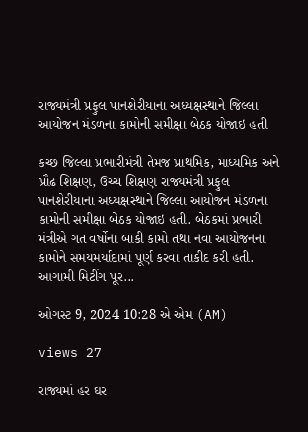રાજ્યમંત્રી પ્રફુલ પાનશેરીયાના અધ્યક્ષસ્થાને જિલ્લા આયોજન મંડળના કામોની સમીક્ષા બેઠક યોજાઇ હતી

કચ્છ જિલ્લા પ્રભારીમંત્રી તેમજ પ્રાથમિક, માધ્યમિક અને પ્રૌઢ શિક્ષણ, ઉચ્ચ શિક્ષણ રાજ્યમંત્રી પ્રફુલ પાનશેરીયાના અધ્યક્ષસ્થાને જિલ્લા આયોજન મંડળના કામોની સમીક્ષા બેઠક યોજાઇ હતી. બેઠકમાં પ્રભારી મંત્રીએ ગત વર્ષોના બાકી કામો તથા નવા આયોજનના કામોને સમયમર્યાદામાં પૂર્ણ કરવા તાકીદ કરી હતી. આગામી મિટીંગ પૂર...

ઓગસ્ટ 9, 2024 10:28 એ એમ (AM)

views 27

રાજ્યમાં હર ઘર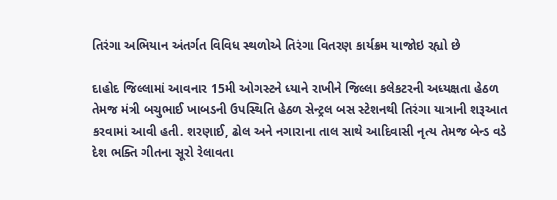તિરંગા અભિયાન અંતર્ગત વિવિધ સ્થળોએ તિરંગા વિતરણ કાર્યક્રમ યાજોઇ રહ્યો છે

દાહોદ જિલ્લામાં આવનાર 15મી ઓગસ્ટને ધ્યાને રાખીને જિલ્લા કલેકટરની અધ્યક્ષતા હેઠળ તેમજ મંત્રી બચુભાઈ ખાબડની ઉપસ્થિતિ હેઠળ સેન્ટ્રલ બસ સ્ટેશનથી તિરંગા યાત્રાની શરૂઆત કરવામાં આવી હતી. શરણાઈ, ઢોલ અને નગારાના તાલ સાથે આદિવાસી નૃત્ય તેમજ બેન્ડ વડે દેશ ભક્તિ ગીતના સૂરો રેલાવતા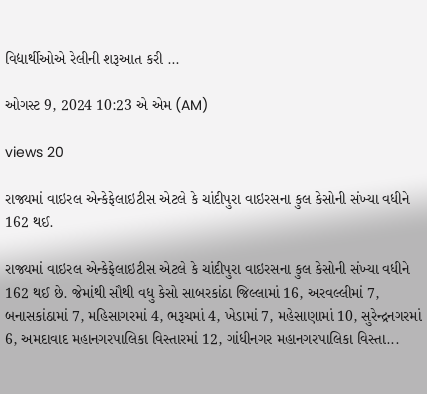વિદ્યાર્થીઓએ રેલીની શરૂઆત કરી ...

ઓગસ્ટ 9, 2024 10:23 એ એમ (AM)

views 20

રાજ્યમાં વાઇરલ એન્કેફેલાઇટીસ એટલે કે ચાંદીપુરા વાઇરસના કુલ કેસોની સંખ્યા વધીને 162 થઈ.

રાજ્યમાં વાઇરલ એન્કેફેલાઇટીસ એટલે કે ચાંદીપુરા વાઇરસના કુલ કેસોની સંખ્યા વધીને 162 થઈ છે. જેમાંથી સૌથી વધુ કેસો સાબરકાંઠા જિલ્લામાં 16, અરવલ્લીમાં 7, બનાસકાંઠામાં 7, મહિસાગરમાં 4, ભરૂચમાં 4, ખેડામાં 7, મહેસાણામાં 10, સુરેન્દ્રનગરમાં 6, અમદાવાદ મહાનગરપાલિકા વિસ્તારમાં 12, ગાંધીનગર મહાનગરપાલિકા વિસ્તા...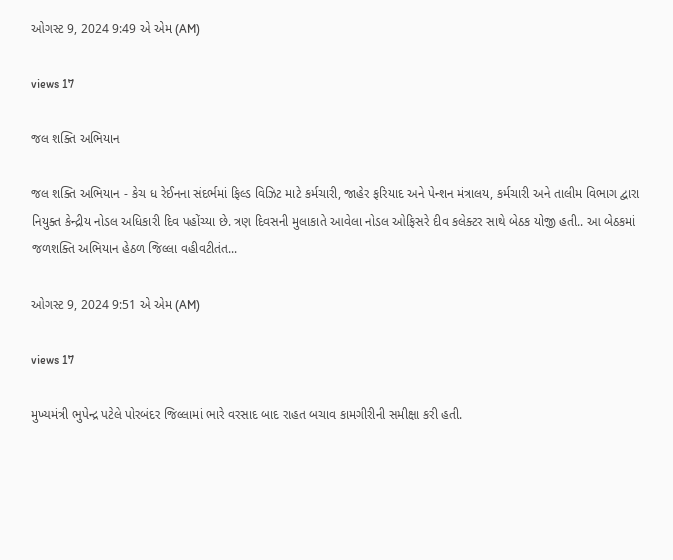ઓગસ્ટ 9, 2024 9:49 એ એમ (AM)

views 17

જલ શક્તિ અભિયાન

જલ શક્તિ અભિયાન - કેચ ધ રેઈનના સંદર્ભમાં ફિલ્ડ વિઝિટ માટે કર્મચારી, જાહેર ફરિયાદ અને પેન્શન મંત્રાલય, કર્મચારી અને તાલીમ વિભાગ દ્વારા નિયુક્ત કેન્દ્રીય નોડલ અધિકારી દિવ પહોંચ્યા છે. ત્રણ દિવસની મુલાકાતે આવેલા નોડલ ઓફિસરે દીવ કલેક્ટર સાથે બેઠક યોજી હતી.. આ બેઠકમાં જળશક્તિ અભિયાન હેઠળ જિલ્લા વહીવટીતંત...

ઓગસ્ટ 9, 2024 9:51 એ એમ (AM)

views 17

મુખ્યમંત્રી ભુપેન્દ્ર પટેલે પોરબંદર જિલ્લામાં ભારે વરસાદ બાદ રાહત બચાવ કામગીરીની સમીક્ષા કરી હતી.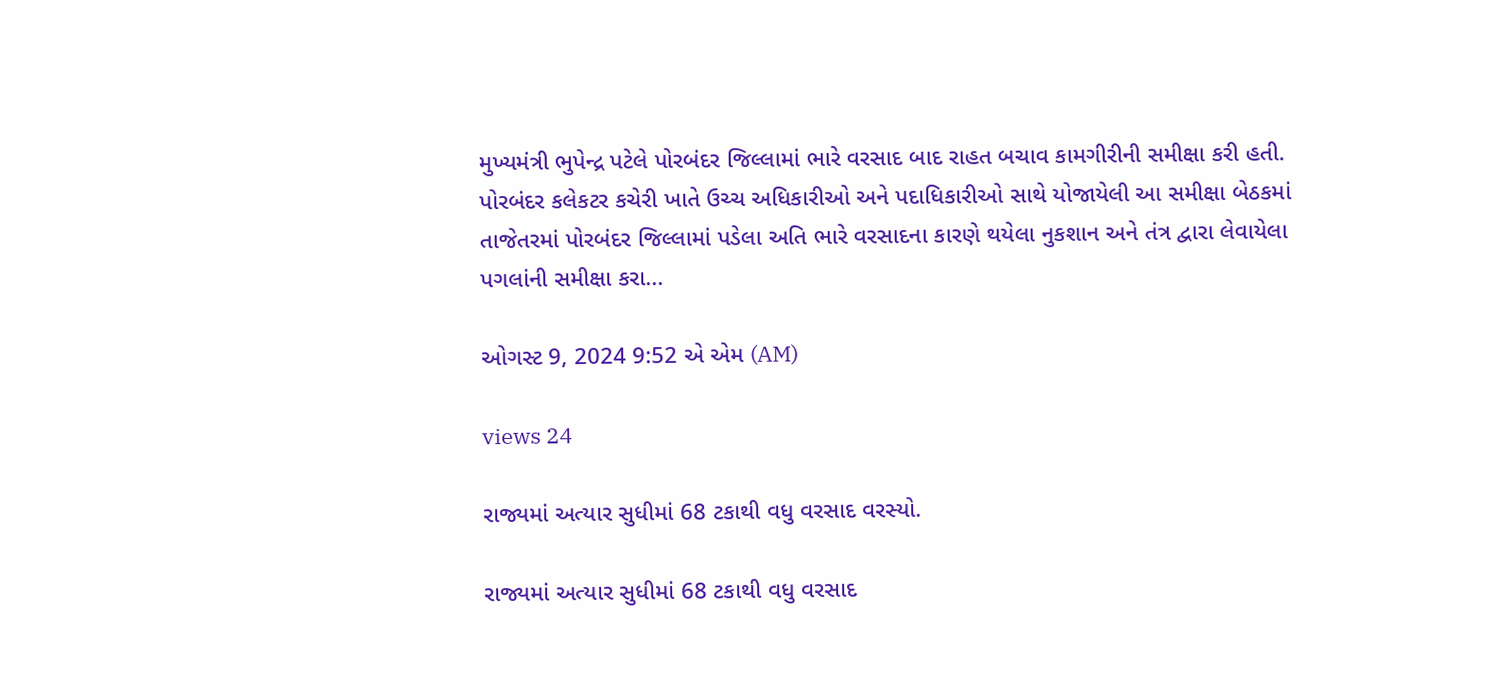મુખ્યમંત્રી ભુપેન્દ્ર પટેલે પોરબંદર જિલ્લામાં ભારે વરસાદ બાદ રાહત બચાવ કામગીરીની સમીક્ષા કરી હતી. પોરબંદર કલેકટર કચેરી ખાતે ઉચ્ચ અધિકારીઓ અને પદાધિકારીઓ સાથે યોજાયેલી આ સમીક્ષા બેઠકમાં તાજેતરમાં પોરબંદર જિલ્લામાં પડેલા અતિ ભારે વરસાદના કારણે થયેલા નુકશાન અને તંત્ર દ્વારા લેવાયેલા પગલાંની સમીક્ષા કરા...

ઓગસ્ટ 9, 2024 9:52 એ એમ (AM)

views 24

રાજ્યમાં અત્યાર સુધીમાં 68 ટકાથી વધુ વરસાદ વરસ્યો.

રાજ્યમાં અત્યાર સુધીમાં 68 ટકાથી વધુ વરસાદ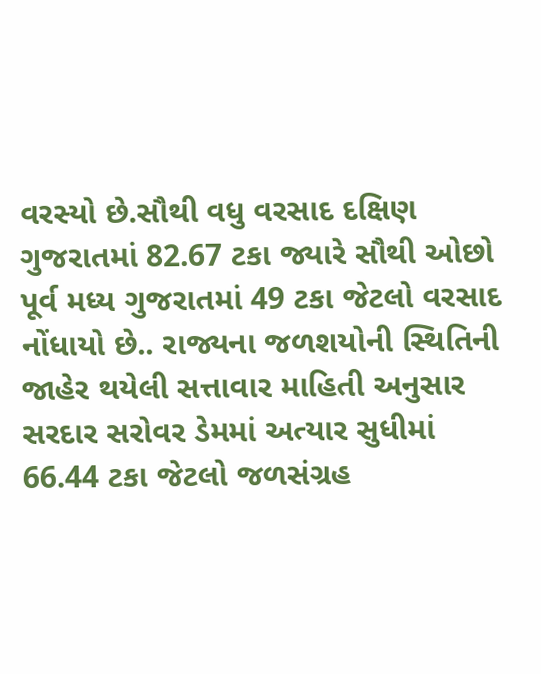વરસ્યો છે.સૌથી વધુ વરસાદ દક્ષિણ ગુજરાતમાં 82.67 ટકા જ્યારે સૌથી ઓછો પૂર્વ મધ્ય ગુજરાતમાં 49 ટકા જેટલો વરસાદ નોંધાયો છે.. રાજ્યના જળશયોની સ્થિતિની જાહેર થયેલી સત્તાવાર માહિતી અનુસાર સરદાર સરોવર ડેમમાં અત્યાર સુધીમાં 66.44 ટકા જેટલો જળસંગ્રહ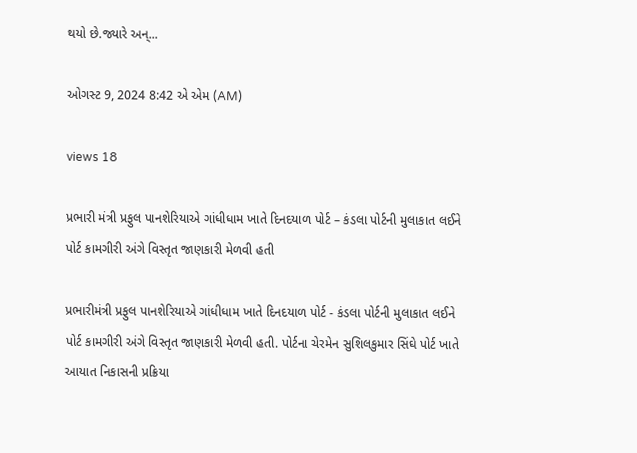થયો છે.જ્યારે અન્...

ઓગસ્ટ 9, 2024 8:42 એ એમ (AM)

views 18

પ્રભારી મંત્રી પ્રફુલ પાનશેરિયાએ ગાંધીધામ ખાતે દિનદયાળ પોર્ટ – કંડલા પોર્ટની મુલાકાત લઈને પોર્ટ કામગીરી અંગે વિસ્તૃત જાણકારી મેળવી હતી

પ્રભારીમંત્રી પ્રફુલ પાનશેરિયાએ ગાંધીધામ ખાતે દિનદયાળ પોર્ટ - કંડલા પોર્ટની મુલાકાત લઈને પોર્ટ કામગીરી અંગે વિસ્તૃત જાણકારી મેળવી હતી. પોર્ટના ચેરમેન સુશિલકુમાર સિંઘે પોર્ટ ખાતે આયાત નિકાસની પ્રક્રિયા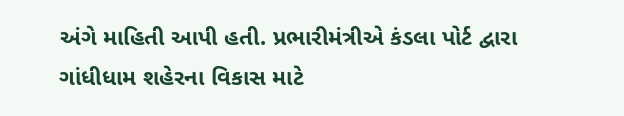અંગે માહિતી આપી હતી. પ્રભારીમંત્રીએ કંડલા પોર્ટ દ્વારા ગાંધીધામ શહેરના વિકાસ માટે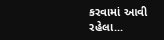કરવામાં આવી રહેલા...